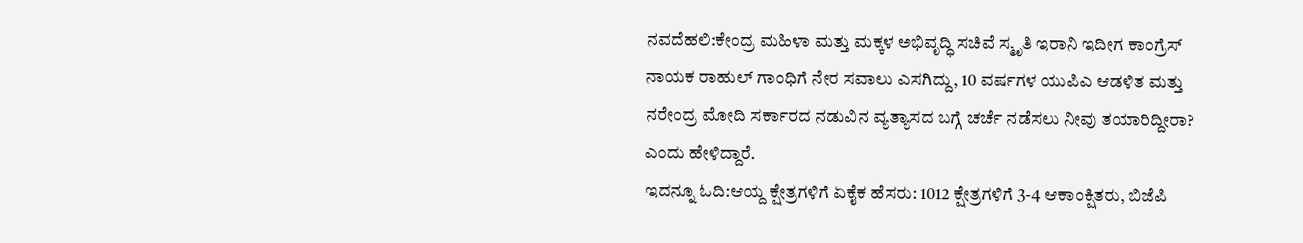ನವದೆಹಲಿ:ಕೇಂದ್ರ ಮಹಿಳಾ ಮತ್ತು ಮಕ್ಕಳ ಅಭಿವೃದ್ಧಿ ಸಚಿವೆ ಸ್ಮೃತಿ ಇರಾನಿ ಇದೀಗ ಕಾಂಗ್ರೆಸ್ ನಾಯಕ ರಾಹುಲ್ ಗಾಂಧಿಗೆ ನೇರ ಸವಾಲು ಎಸಗಿದ್ದು, 10 ವರ್ಷಗಳ ಯುಪಿಎ ಆಡಳಿತ ಮತ್ತು ನರೇಂದ್ರ ಮೋದಿ ಸರ್ಕಾರದ ನಡುವಿನ ವ್ಯತ್ಯಾಸದ ಬಗ್ಗೆ ಚರ್ಚೆ ನಡೆಸಲು ನೀವು ತಯಾರಿದ್ದೀರಾ? ಎಂದು ಹೇಳಿದ್ದಾರೆ.
ಇದನ್ನೂ ಓದಿ:ಆಯ್ದ ಕ್ಷೇತ್ರಗಳಿಗೆ ಏಕೈಕ ಹೆಸರು: 1012 ಕ್ಷೇತ್ರಗಳಿಗೆ 3-4 ಆಕಾಂಕ್ಷಿತರು, ಬಿಜೆಪಿ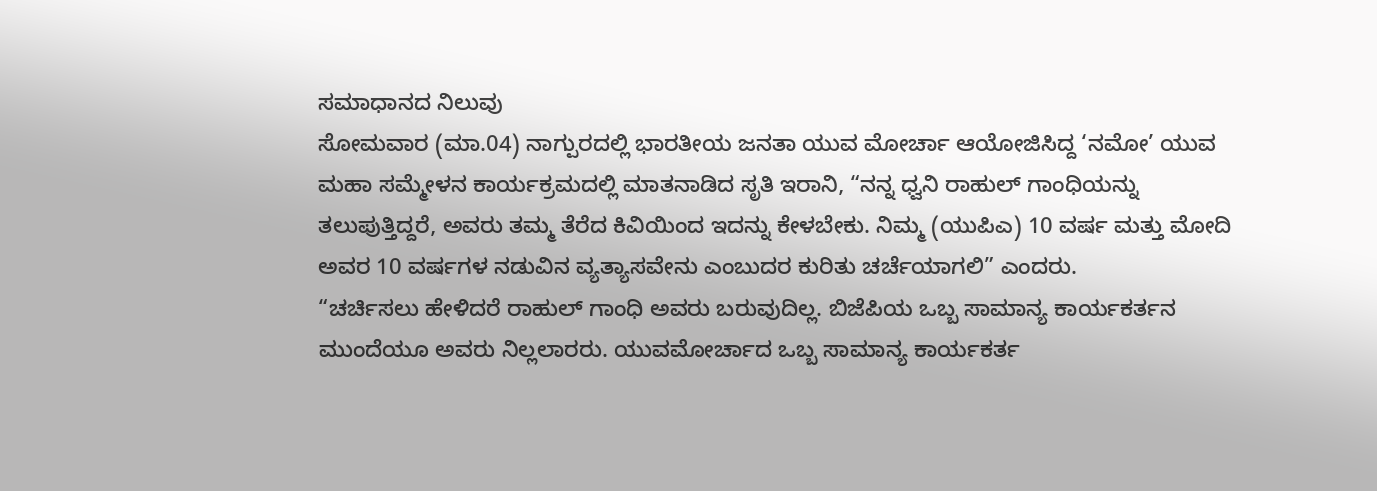ಸಮಾಧಾನದ ನಿಲುವು
ಸೋಮವಾರ (ಮಾ.04) ನಾಗ್ಪುರದಲ್ಲಿ ಭಾರತೀಯ ಜನತಾ ಯುವ ಮೋರ್ಚಾ ಆಯೋಜಿಸಿದ್ದ ‘ನಮೋ’ ಯುವ ಮಹಾ ಸಮ್ಮೇಳನ ಕಾರ್ಯಕ್ರಮದಲ್ಲಿ ಮಾತನಾಡಿದ ಸೃತಿ ಇರಾನಿ, “ನನ್ನ ಧ್ವನಿ ರಾಹುಲ್ ಗಾಂಧಿಯನ್ನು ತಲುಪುತ್ತಿದ್ದರೆ, ಅವರು ತಮ್ಮ ತೆರೆದ ಕಿವಿಯಿಂದ ಇದನ್ನು ಕೇಳಬೇಕು. ನಿಮ್ಮ (ಯುಪಿಎ) 10 ವರ್ಷ ಮತ್ತು ಮೋದಿ ಅವರ 10 ವರ್ಷಗಳ ನಡುವಿನ ವ್ಯತ್ಯಾಸವೇನು ಎಂಬುದರ ಕುರಿತು ಚರ್ಚೆಯಾಗಲಿ” ಎಂದರು.
“ಚರ್ಚಿಸಲು ಹೇಳಿದರೆ ರಾಹುಲ್ ಗಾಂಧಿ ಅವರು ಬರುವುದಿಲ್ಲ. ಬಿಜೆಪಿಯ ಒಬ್ಬ ಸಾಮಾನ್ಯ ಕಾರ್ಯಕರ್ತನ ಮುಂದೆಯೂ ಅವರು ನಿಲ್ಲಲಾರರು. ಯುವಮೋರ್ಚಾದ ಒಬ್ಬ ಸಾಮಾನ್ಯ ಕಾರ್ಯಕರ್ತ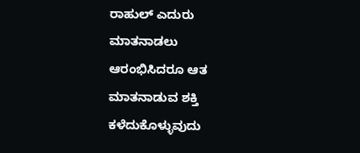ರಾಹುಲ್ ಎದುರು ಮಾತನಾಡಲು ಆರಂಭಿಸಿದರೂ ಆತ ಮಾತನಾಡುವ ಶಕ್ತಿ ಕಳೆದುಕೊಳ್ಳುವುದು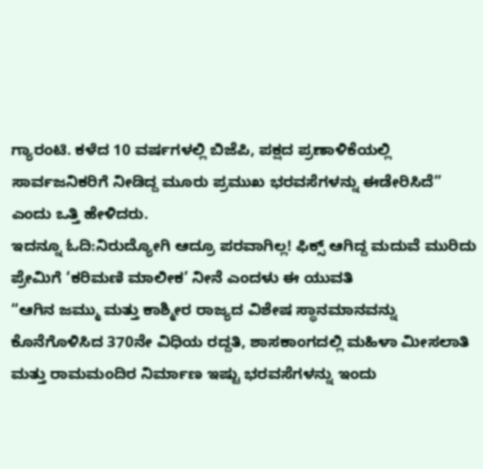ಗ್ಯಾರಂಟಿ. ಕಳೆದ 10 ವರ್ಷಗಳಲ್ಲಿ ಬಿಜೆಪಿ, ಪಕ್ಷದ ಪ್ರಣಾಳಿಕೆಯಲ್ಲಿ ಸಾರ್ವಜನಿಕರಿಗೆ ನೀಡಿದ್ದ ಮೂರು ಪ್ರಮುಖ ಭರವಸೆಗಳನ್ನು ಈಡೇರಿಸಿದೆ” ಎಂದು ಒತ್ತಿ ಹೇಳಿದರು.
ಇದನ್ನೂ ಓದಿ:ನಿರುದ್ಯೋಗಿ ಆದ್ರೂ ಪರವಾಗಿಲ್ಲ! ಫಿಕ್ಸ್ ಆಗಿದ್ದ ಮದುವೆ ಮುರಿದು ಪ್ರೇಮಿಗೆ ‘ಕರಿಮಣಿ ಮಾಲೀಕ’ ನೀನೆ ಎಂದಳು ಈ ಯುವತಿ
“ಆಗಿನ ಜಮ್ಮು ಮತ್ತು ಕಾಶ್ಮೀರ ರಾಜ್ಯದ ವಿಶೇಷ ಸ್ಥಾನಮಾನವನ್ನು ಕೊನೆಗೊಳಿಸಿದ 370ನೇ ವಿಧಿಯ ರದ್ದತಿ, ಶಾಸಕಾಂಗದಲ್ಲಿ ಮಹಿಳಾ ಮೀಸಲಾತಿ ಮತ್ತು ರಾಮಮಂದಿರ ನಿರ್ಮಾಣ ಇಷ್ಟು ಭರವಸೆಗಳನ್ನು ಇಂದು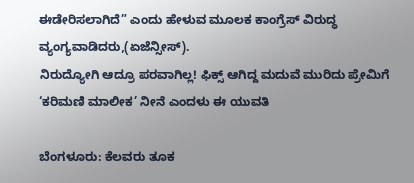ಈಡೇರಿಸಲಾಗಿದೆ” ಎಂದು ಹೇಳುವ ಮೂಲಕ ಕಾಂಗ್ರೆಸ್ ವಿರುದ್ಧ ವ್ಯಂಗ್ಯವಾಡಿದರು,(ಏಜೆನ್ಸೀಸ್).
ನಿರುದ್ಯೋಗಿ ಆದ್ರೂ ಪರವಾಗಿಲ್ಲ! ಫಿಕ್ಸ್ ಆಗಿದ್ದ ಮದುವೆ ಮುರಿದು ಪ್ರೇಮಿಗೆ ‘ಕರಿಮಣಿ ಮಾಲೀಕ’ ನೀನೆ ಎಂದಳು ಈ ಯುವತಿ

ಬೆಂಗಳೂರು: ಕೆಲವರು ತೂಕ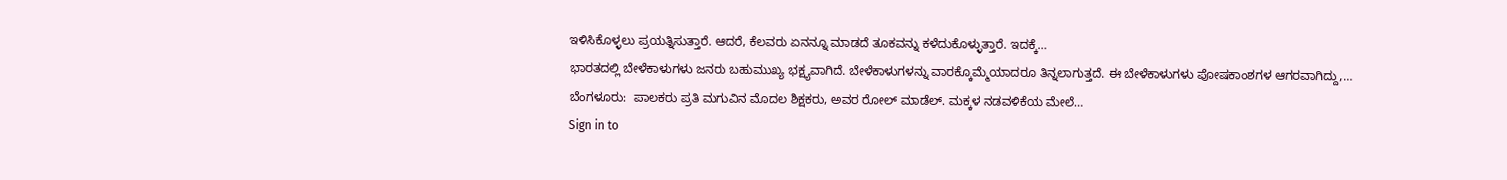ಇಳಿಸಿಕೊಳ್ಳಲು ಪ್ರಯತ್ನಿಸುತ್ತಾರೆ. ಆದರೆ, ಕೆಲವರು ಏನನ್ನೂ ಮಾಡದೆ ತೂಕವನ್ನು ಕಳೆದುಕೊಳ್ಳುತ್ತಾರೆ. ಇದಕ್ಕೆ…
ಭಾರತದಲ್ಲಿ ಬೇಳೆಕಾಳುಗಳು ಜನರು ಬಹುಮುಖ್ಯ ಭಕ್ಷ್ಯವಾಗಿದೆ. ಬೇಳೆಕಾಳುಗಳನ್ನು ವಾರಕ್ಕೊಮ್ಮೆಯಾದರೂ ತಿನ್ನಲಾಗುತ್ತದೆ. ಈ ಬೇಳೆಕಾಳುಗಳು ಪೋಷಕಾಂಶಗಳ ಆಗರವಾಗಿದ್ದು,…
ಬೆಂಗಳೂರು:  ಪಾಲಕರು ಪ್ರತಿ ಮಗುವಿನ ಮೊದಲ ಶಿಕ್ಷಕರು, ಅವರ ರೋಲ್ ಮಾಡೆಲ್. ಮಕ್ಕಳ ನಡವಳಿಕೆಯ ಮೇಲೆ…
Sign in to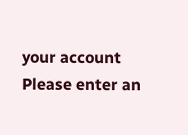your account
Please enter an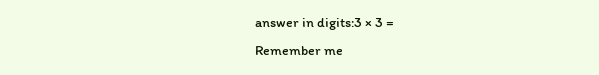answer in digits:3 × 3 =
Remember me